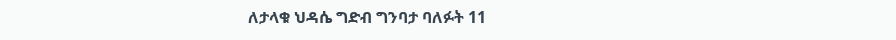ለታላቁ ህዳሴ ግድብ ግንባታ ባለፉት 11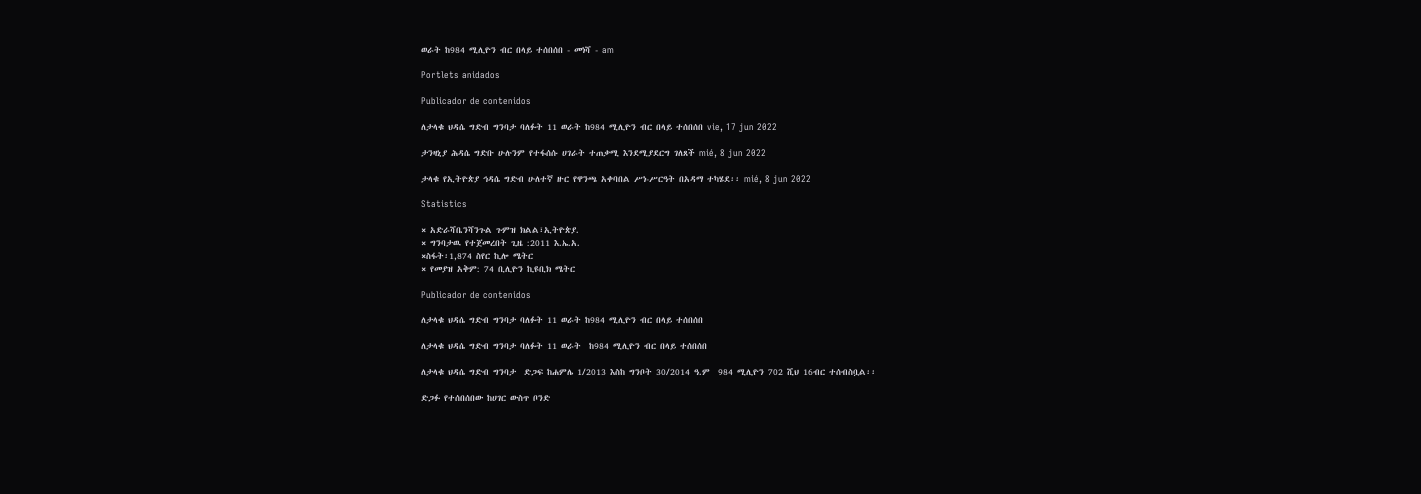ወራት ከ984 ሚሊዮን ብር በላይ ተሰበሰበ - መነሻ - am

Portlets anidados

Publicador de contenidos

ለታላቁ ህዳሴ ግድብ ግንባታ ባለፉት 11 ወራት ከ984 ሚሊዮን ብር በላይ ተሰበሰበ vie, 17 jun 2022

ታንዛኒያ ሕዳሴ ግድቡ ሁሉንም የተፋሰሱ ሀገራት ተጠቃሚ እንደሚያደርግ ገለጸች mié, 8 jun 2022

ታላቁ የኢትዮጵያ ኅዳሴ ግድብ ሁለተኛ ዙር የዋንጫ አቀባበል ሥነ-ሥርዓት በአዳማ ተካሄደ፡፡ mié, 8 jun 2022

Statistics

× አድራሻቤንሻንጉል ጉምዝ ክልል፣ኢትዮጵያ.
× ግንባታዉ የተጀመረበት ጊዜ :2011 እ.ኤ.አ.
×ስፋት፡1,874 ስየር ኪሎ ሜትር
× የመያዝ አቅም: 74 ቢሊዮን ኪዩቢክ ሜትር

Publicador de contenidos

ለታላቁ ህዳሴ ግድብ ግንባታ ባለፉት 11 ወራት ከ984 ሚሊዮን ብር በላይ ተሰበሰበ

ለታላቁ ህዳሴ ግድብ ግንባታ ባለፉት 11 ወራት  ከ984 ሚሊዮን ብር በላይ ተሰበሰበ

ለታላቁ ህዳሴ ግድብ ግንባታ  ድጋፍ ከሐምሌ 1/2013 እስከ ግንቦት 30/2014 ዓ.ም  984 ሚሊዮን 702 ሺህ 16ብር ተሰብስቧል፡፡

ድጋፉ የተሰበሰበው ከሀገር ውስጥ ቦንድ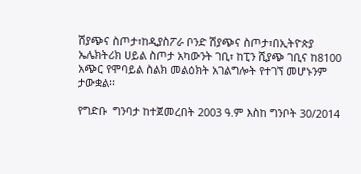ሽያጭና ስጦታ፣ከዲያስፖራ ቦንድ ሽያጭና ስጦታ፣በኢትዮጵያ ኤሌክትሪክ ሀይል ስጦታ አካውንት ገቢ፣ ከፒን ሺያጭ ገቢና ከ8100 አጭር የሞባይል ስልክ መልዕክት አገልግሎት የተገኘ መሆኑንም ታውቋል፡፡

የግድቡ  ግንባታ ከተጀመረበት 2003 ዓ.ም እስከ ግንቦት 30/2014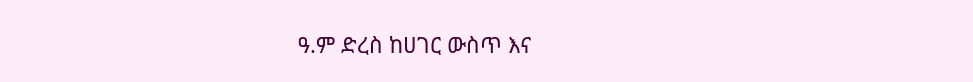ዓ.ም ድረስ ከሀገር ውስጥ እና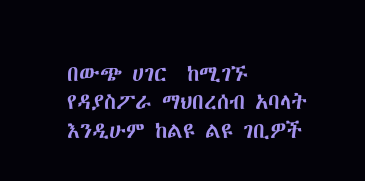በውጭ ሀገር  ከሚገኙ የዳያስፖራ ማህበረሰብ አባላት እንዲሁም ከልዩ ልዩ ገቢዎች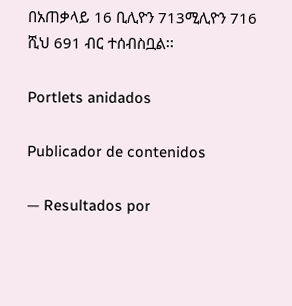በአጠቃላይ 16 ቢሊዮን 713ሚሊዮን 716 ሺህ 691 ብር ተሰብስቧል፡፡

Portlets anidados

Publicador de contenidos

— Resultados por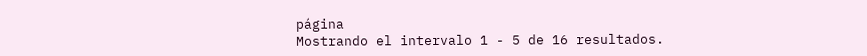página
Mostrando el intervalo 1 - 5 de 16 resultados.